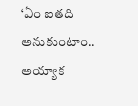‘ఏం ఐతది అనుకుంటాం.. అయ్యాక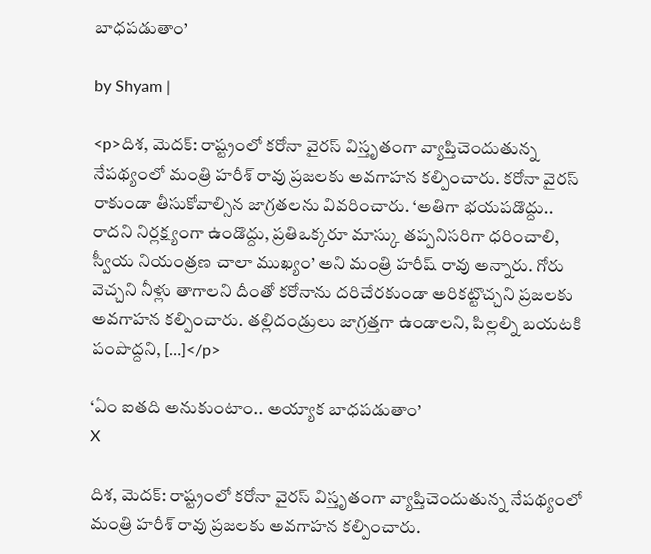బాధపడుతాం’

by Shyam |

<p>దిశ, మెదక్: రాష్ట్రంలో కరోనా వైరస్ విస్తృతంగా వ్యాప్తిచెందుతున్న నేపథ్యంలో మంత్రి హరీశ్ రావు ప్రజలకు అవగాహన కల్పించారు. కరోనా వైరస్ రాకుండా తీసుకోవాల్సిన జాగ్రతలను వివరించారు. ‘అతిగా భయపడొద్దు.. రాదని నిర్లక్ష్యంగా ఉండొద్దు, ప్రతిఒక్కరూ మాస్కు తప్పనిసరిగా ధరించాలి, స్వీయ నియంత్రణ చాలా ముఖ్యం’ అని మంత్రి హరీష్ రావు అన్నారు. గోరు వెచ్చని నీళ్లు తాగాలని దీంతో కరోనాను దరిచేరకుండా అరికట్టొచ్చని ప్రజలకు అవగాహన కల్పించారు. తల్లిదండ్రులు జాగ్రత్తగా ఉండాలని, పిల్లల్ని బయటకి పంపొద్దని, […]</p>

‘ఏం ఐతది అనుకుంటాం.. అయ్యాక బాధపడుతాం’
X

దిశ, మెదక్: రాష్ట్రంలో కరోనా వైరస్ విస్తృతంగా వ్యాప్తిచెందుతున్న నేపథ్యంలో మంత్రి హరీశ్ రావు ప్రజలకు అవగాహన కల్పించారు.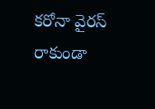కరోనా వైరస్ రాకుండా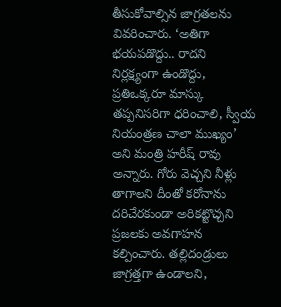తీసుకోవాల్సిన జాగ్రతలను వివరించారు. ‘అతిగా భయపడొద్దు.. రాదని నిర్లక్ష్యంగా ఉండొద్దు, ప్రతిఒక్కరూ మాస్కు తప్పనిసరిగా ధరించాలి, స్వీయ నియంత్రణ చాలా ముఖ్యం’ అని మంత్రి హరీష్ రావు అన్నారు. గోరు వెచ్చని నీళ్లు తాగాలని దీంతో కరోనాను దరిచేరకుండా అరికట్టొచ్చని ప్రజలకు అవగాహన కల్పించారు. తల్లిదండ్రులు జాగ్రత్తగా ఉండాలని,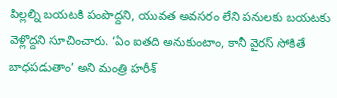పిల్లల్ని బయటకి పంపొద్దని, యువత అవసరం లేని పనులకు బయటకు వెళ్లొద్దని సూచించారు. ‘ఏం ఐతది అనుకుంటాం, కానీ వైరస్ సోకితే బాధపడుతాం’ అని మంత్రి హరీశ్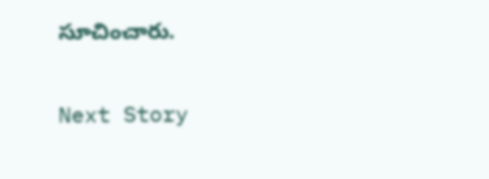సూచించారు.

Next Story